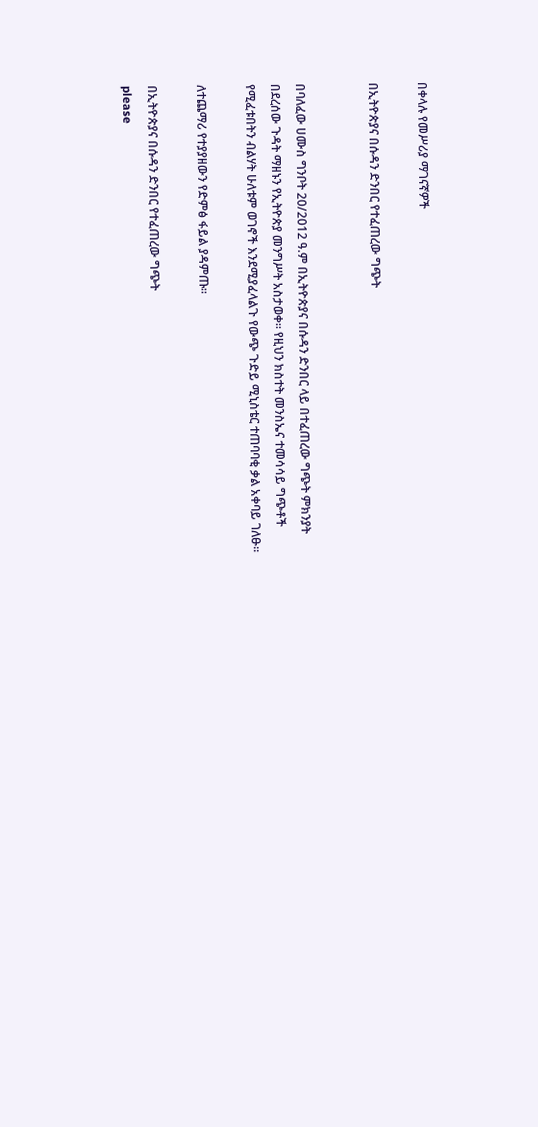በቀላሉ የመሥሪያ ማገናኛዎች

በኢትዮጵያና በሱዳን ድንበር የተፈጠረው ግጭት


በባለፈው ሀሙስ ግንቦት 20/2012 ዓ.ም በኢትዮጵያና በሱዳን ድንበር ላይ በተፈጠረው ግጭት ምክንያት በደረሰው ጉዳት ማዘኑን የኢትዮጵያ መንግሥት አስታወቀ። የዚህን ክስተት መንስኤና ተመሳሳይ ግጭቶች የሚፈቱበትን ብልሃት ሁለቱም ወገኖች እንደሚያፈላልጉ የውጭ ጉድይ ሚኒስቴር ተጠባባቂ ቃል አቀባይ ገለፁ።

ለተጨማሪ የተያያዘውን የድምፅ ፋይል ያዳምጡ።

በኢትዮጵያና በሱዳን ድንበር የተፈጠረው ግጭት
please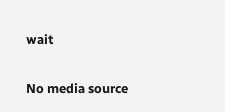wait

No media source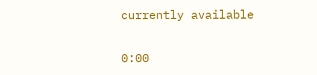currently available

0:00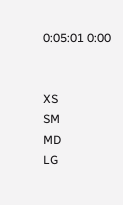0:05:01 0:00


XS
SM
MD
LG